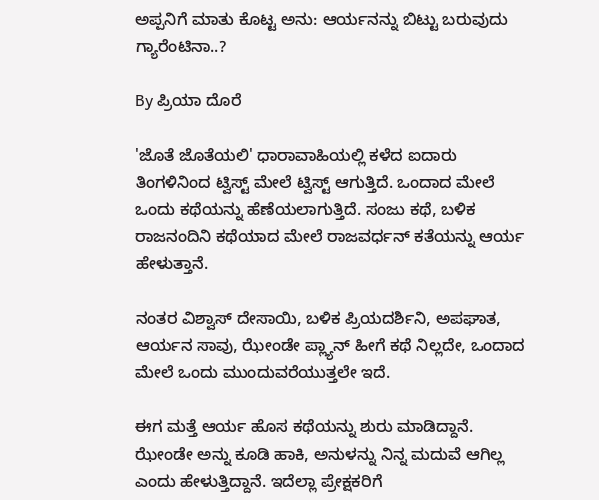ಅಪ್ಪನಿಗೆ ಮಾತು ಕೊಟ್ಟ ಅನು: ಆರ್ಯನನ್ನು ಬಿಟ್ಟು ಬರುವುದು ಗ್ಯಾರೆಂಟಿನಾ..?

By ಪ್ರಿಯಾ ದೊರೆ

'ಜೊತೆ ಜೊತೆಯಲಿ' ಧಾರಾವಾಹಿಯಲ್ಲಿ ಕಳೆದ ಐದಾರು ತಿಂಗಳಿನಿಂದ ಟ್ವಿಸ್ಟ್ ಮೇಲೆ ಟ್ವಿಸ್ಟ್ ಆಗುತ್ತಿದೆ. ಒಂದಾದ ಮೇಲೆ ಒಂದು ಕಥೆಯನ್ನು ಹೆಣೆಯಲಾಗುತ್ತಿದೆ. ಸಂಜು ಕಥೆ, ಬಳಿಕ ರಾಜನಂದಿನಿ ಕಥೆಯಾದ ಮೇಲೆ ರಾಜವರ್ಧನ್ ಕತೆಯನ್ನು ಆರ್ಯ ಹೇಳುತ್ತಾನೆ.

ನಂತರ ವಿಶ್ವಾಸ್ ದೇಸಾಯಿ, ಬಳಿಕ ಪ್ರಿಯದರ್ಶಿನಿ, ಅಪಘಾತ, ಆರ್ಯನ ಸಾವು, ಝೇಂಡೇ ಪ್ಲ್ಯಾನ್ ಹೀಗೆ ಕಥೆ ನಿಲ್ಲದೇ, ಒಂದಾದ ಮೇಲೆ ಒಂದು ಮುಂದುವರೆಯುತ್ತಲೇ ಇದೆ.

ಈಗ ಮತ್ತೆ ಆರ್ಯ ಹೊಸ ಕಥೆಯನ್ನು ಶುರು ಮಾಡಿದ್ದಾನೆ. ಝೇಂಡೇ ಅನ್ನು ಕೂಡಿ ಹಾಕಿ, ಅನುಳನ್ನು ನಿನ್ನ ಮದುವೆ ಆಗಿಲ್ಲ ಎಂದು ಹೇಳುತ್ತಿದ್ದಾನೆ. ಇದೆಲ್ಲಾ ಪ್ರೇಕ್ಷಕರಿಗೆ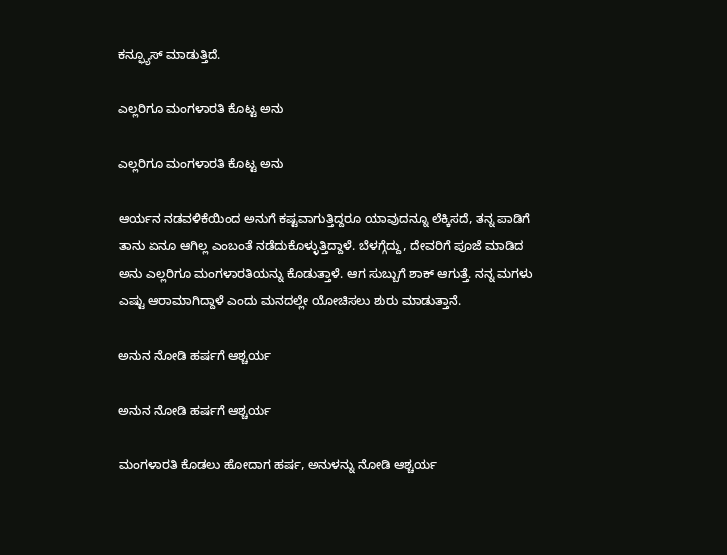ಕನ್ಫ್ಯೂಸ್ ಮಾಡುತ್ತಿದೆ.

ಎಲ್ಲರಿಗೂ ಮಂಗಳಾರತಿ ಕೊಟ್ಟ ಅನು

ಎಲ್ಲರಿಗೂ ಮಂಗಳಾರತಿ ಕೊಟ್ಟ ಅನು

ಆರ್ಯನ ನಡವಳಿಕೆಯಿಂದ ಅನುಗೆ ಕಷ್ಟವಾಗುತ್ತಿದ್ದರೂ ಯಾವುದನ್ನೂ ಲೆಕ್ಕಿಸದೆ, ತನ್ನ ಪಾಡಿಗೆ ತಾನು ಏನೂ ಆಗಿಲ್ಲ ಎಂಬಂತೆ ನಡೆದುಕೊಳ್ಳುತ್ತಿದ್ದಾಳೆ. ಬೆಳಗ್ಗೆದ್ದು, ದೇವರಿಗೆ ಪೂಜೆ ಮಾಡಿದ ಅನು ಎಲ್ಲರಿಗೂ ಮಂಗಳಾರತಿಯನ್ನು ಕೊಡುತ್ತಾಳೆ. ಆಗ ಸುಬ್ಬುಗೆ ಶಾಕ್ ಆಗುತ್ತೆ. ನನ್ನ ಮಗಳು ಎಷ್ಟು ಆರಾಮಾಗಿದ್ದಾಳೆ ಎಂದು ಮನದಲ್ಲೇ ಯೋಚಿಸಲು ಶುರು ಮಾಡುತ್ತಾನೆ.

ಅನುನ ನೋಡಿ ಹರ್ಷಗೆ ಆಶ್ಚರ್ಯ

ಅನುನ ನೋಡಿ ಹರ್ಷಗೆ ಆಶ್ಚರ್ಯ

ಮಂಗಳಾರತಿ ಕೊಡಲು ಹೋದಾಗ ಹರ್ಷ, ಅನುಳನ್ನು ನೋಡಿ ಆಶ್ಚರ್ಯ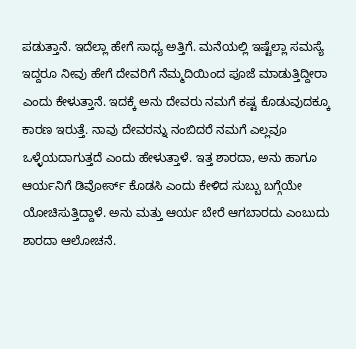ಪಡುತ್ತಾನೆ. ಇದೆಲ್ಲಾ ಹೇಗೆ ಸಾಧ್ಯ ಅತ್ತಿಗೆ. ಮನೆಯಲ್ಲಿ ಇಷ್ಟೆಲ್ಲಾ ಸಮಸ್ಯೆ ಇದ್ದರೂ ನೀವು ಹೇಗೆ ದೇವರಿಗೆ ನೆಮ್ಮದಿಯಿಂದ ಪೂಜೆ ಮಾಡುತ್ತಿದ್ದೀರಾ ಎಂದು ಕೇಳುತ್ತಾನೆ. ಇದಕ್ಕೆ ಅನು ದೇವರು ನಮಗೆ ಕಷ್ಟ ಕೊಡುವುದಕ್ಕೂ ಕಾರಣ ಇರುತ್ತೆ. ನಾವು ದೇವರನ್ನು ನಂಬಿದರೆ ನಮಗೆ ಎಲ್ಲವೂ ಒಳ್ಳೆಯದಾಗುತ್ತದೆ ಎಂದು ಹೇಳುತ್ತಾಳೆ. ಇತ್ತ ಶಾರದಾ, ಅನು ಹಾಗೂ ಆರ್ಯನಿಗೆ ಡಿವೋರ್ಸ್ ಕೊಡಸಿ ಎಂದು ಕೇಳಿದ ಸುಬ್ಬು ಬಗ್ಗೆಯೇ ಯೋಚಿಸುತ್ತಿದ್ದಾಳೆ. ಅನು ಮತ್ತು ಆರ್ಯ ಬೇರೆ ಆಗಬಾರದು ಎಂಬುದು ಶಾರದಾ ಆಲೋಚನೆ.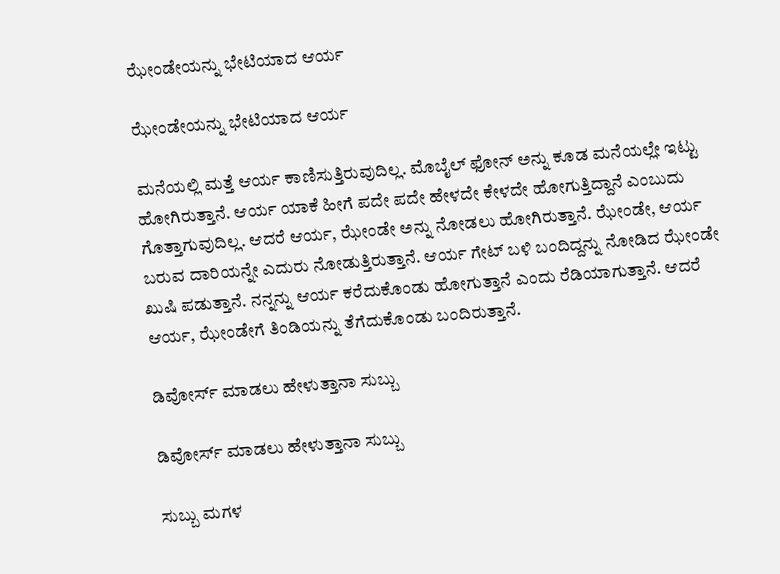ಝೇಂಡೇಯನ್ನು ಭೇಟಿಯಾದ ಆರ್ಯ

ಝೇಂಡೇಯನ್ನು ಭೇಟಿಯಾದ ಆರ್ಯ

ಮನೆಯಲ್ಲಿ ಮತ್ತೆ ಆರ್ಯ ಕಾಣಿಸುತ್ತಿರುವುದಿಲ್ಲ. ಮೊಬೈಲ್ ಫೋನ್ ಅನ್ನು ಕೂಡ ಮನೆಯಲ್ಲೇ ಇಟ್ಟು ಹೋಗಿರುತ್ತಾನೆ. ಆರ್ಯ ಯಾಕೆ ಹೀಗೆ ಪದೇ ಪದೇ ಹೇಳದೇ ಕೇಳದೇ ಹೋಗುತ್ತಿದ್ದಾನೆ ಎಂಬುದು ಗೊತ್ತಾಗುವುದಿಲ್ಲ. ಆದರೆ ಆರ್ಯ, ಝೇಂಡೇ ಅನ್ನು ನೋಡಲು ಹೋಗಿರುತ್ತಾನೆ. ಝೇಂಡೇ, ಆರ್ಯ ಬರುವ ದಾರಿಯನ್ನೇ ಎದುರು ನೋಡುತ್ತಿರುತ್ತಾನೆ. ಆರ್ಯ ಗೇಟ್ ಬಳಿ ಬಂದಿದ್ದನ್ನು ನೋಡಿದ ಝೇಂಡೇ ಖುಷಿ ಪಡುತ್ತಾನೆ. ನನ್ನನ್ನು ಆರ್ಯ ಕರೆದುಕೊಂಡು ಹೋಗುತ್ತಾನೆ ಎಂದು ರೆಡಿಯಾಗುತ್ತಾನೆ. ಆದರೆ ಆರ್ಯ, ಝೇಂಡೇಗೆ ತಿಂಡಿಯನ್ನು ತೆಗೆದುಕೊಂಡು ಬಂದಿರುತ್ತಾನೆ.

ಡಿವೋರ್ಸ್ ಮಾಡಲು ಹೇಳುತ್ತಾನಾ ಸುಬ್ಬು

ಡಿವೋರ್ಸ್ ಮಾಡಲು ಹೇಳುತ್ತಾನಾ ಸುಬ್ಬು

ಸುಬ್ಬು ಮಗಳ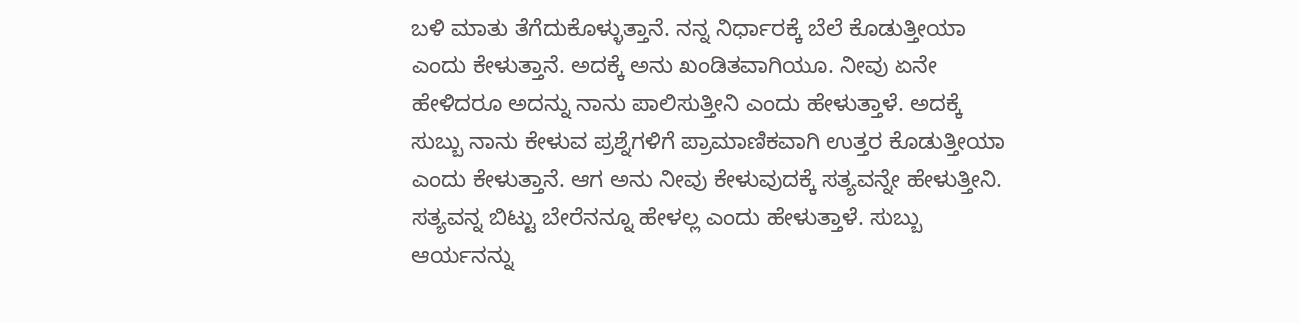ಬಳಿ ಮಾತು ತೆಗೆದುಕೊಳ್ಳುತ್ತಾನೆ. ನನ್ನ ನಿರ್ಧಾರಕ್ಕೆ ಬೆಲೆ ಕೊಡುತ್ತೀಯಾ ಎಂದು ಕೇಳುತ್ತಾನೆ. ಅದಕ್ಕೆ ಅನು ಖಂಡಿತವಾಗಿಯೂ. ನೀವು ಏನೇ ಹೇಳಿದರೂ ಅದನ್ನು ನಾನು ಪಾಲಿಸುತ್ತೀನಿ ಎಂದು ಹೇಳುತ್ತಾಳೆ. ಅದಕ್ಕೆ ಸುಬ್ಬು ನಾನು ಕೇಳುವ ಪ್ರಶ್ನೆಗಳಿಗೆ ಪ್ರಾಮಾಣಿಕವಾಗಿ ಉತ್ತರ ಕೊಡುತ್ತೀಯಾ ಎಂದು ಕೇಳುತ್ತಾನೆ. ಆಗ ಅನು ನೀವು ಕೇಳುವುದಕ್ಕೆ ಸತ್ಯವನ್ನೇ ಹೇಳುತ್ತೀನಿ. ಸತ್ಯವನ್ನ ಬಿಟ್ಟು ಬೇರೆನನ್ನೂ ಹೇಳಲ್ಲ ಎಂದು ಹೇಳುತ್ತಾಳೆ. ಸುಬ್ಬು ಆರ್ಯನನ್ನು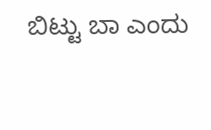ಬಿಟ್ಟು ಬಾ ಎಂದು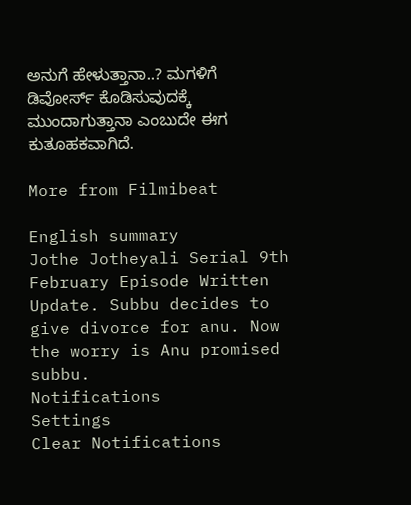ಅನುಗೆ ಹೇಳುತ್ತಾನಾ..? ಮಗಳಿಗೆ ಡಿವೋರ್ಸ್ ಕೊಡಿಸುವುದಕ್ಕೆ ಮುಂದಾಗುತ್ತಾನಾ ಎಂಬುದೇ ಈಗ ಕುತೂಹಕವಾಗಿದೆ.

More from Filmibeat

English summary
Jothe Jotheyali Serial 9th February Episode Written Update. Subbu decides to give divorce for anu. Now the worry is Anu promised subbu.
Notifications
Settings
Clear Notifications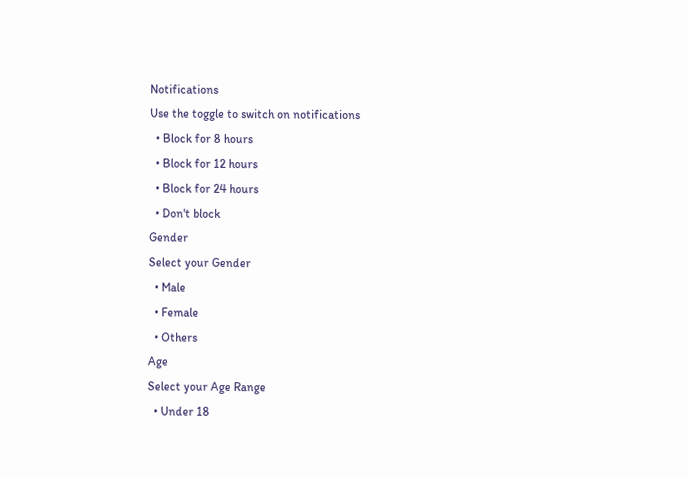Notifications
Use the toggle to switch on notifications
  • Block for 8 hours
  • Block for 12 hours
  • Block for 24 hours
  • Don't block
Gender
Select your Gender
  • Male
  • Female
  • Others
Age
Select your Age Range
  • Under 18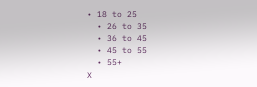• 18 to 25
  • 26 to 35
  • 36 to 45
  • 45 to 55
  • 55+
X